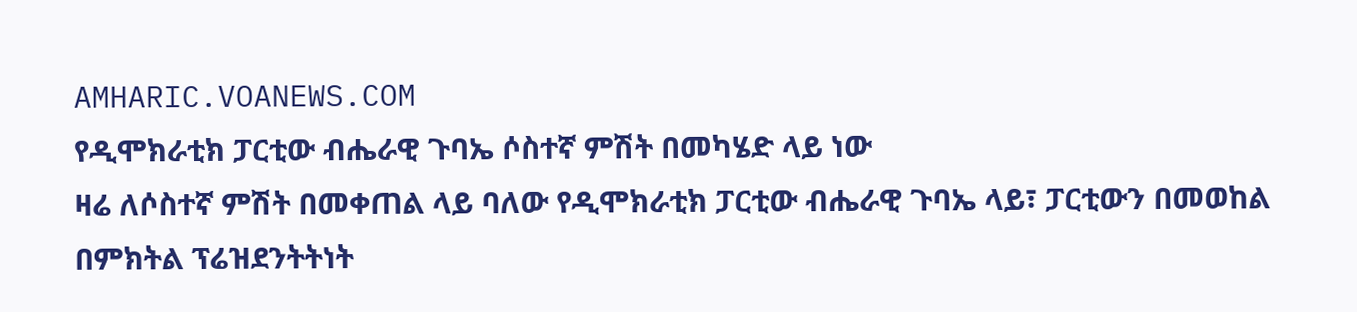AMHARIC.VOANEWS.COM
የዲሞክራቲክ ፓርቲው ብሔራዊ ጉባኤ ሶስተኛ ምሽት በመካሄድ ላይ ነው
ዛሬ ለሶስተኛ ምሽት በመቀጠል ላይ ባለው የዲሞክራቲክ ፓርቲው ብሔራዊ ጉባኤ ላይ፣ ፓርቲውን በመወከል በምክትል ፕሬዝደንትትነት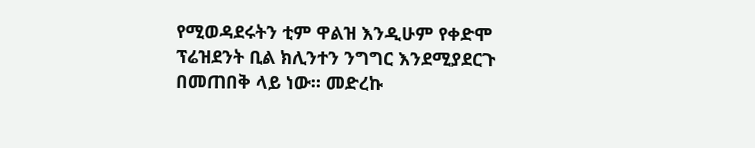የሚወዳደሩትን ቲም ዋልዝ እንዲሁም የቀድሞ ፕሬዝደንት ቢል ክሊንተን ንግግር እንደሚያደርጉ በመጠበቅ ላይ ነው። መድረኩ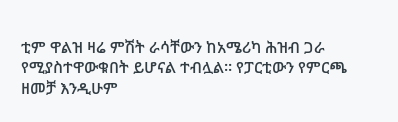ቲም ዋልዝ ዛሬ ምሽት ራሳቸውን ከአሜሪካ ሕዝብ ጋራ የሚያስተዋውቁበት ይሆናል ተብሏል። የፓርቲውን የምርጫ ዘመቻ እንዲሁም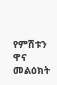የምሽቱን ዋና መልዕክት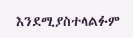እንደሚያስተላልፉም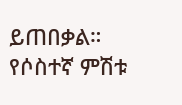ይጠበቃል። የሶስተኛ ምሽቱ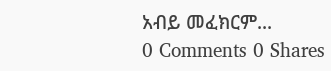አብይ መፈክርም...
0 Comments 0 Shares